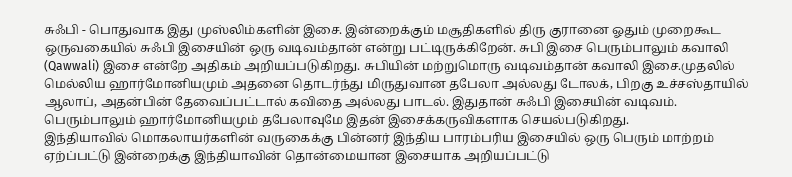சுஃபி - பொதுவாக இது முஸ்லிம்களின் இசை. இன்றைக்கும் மசூதிகளில் திரு குரானை ஓதும் முறைகூட ஒருவகையில் சுஃபி இசையின் ஒரு வடிவம்தான் என்று பட்டிருக்கிறேன். சுபி இசை பெரும்பாலும் கவாலி (Qawwali) இசை என்றே அதிகம் அறியப்படுகிறது. சுபியின் மற்றுமொரு வடிவம்தான் கவாலி இசை.முதலில் மெல்லிய ஹார்மோனியமும் அதனை தொடர்ந்து மிருதுவான தபேலா அல்லது டோலக், பிறகு உச்சஸ்தாயில் ஆலாப், அதன்பின் தேவைப்பட்டால் கவிதை அல்லது பாடல். இதுதான் சுஃபி இசையின் வடிவம். பெரும்பாலும் ஹார்மோனியமும் தபேலாவுமே இதன் இசைக்கருவிகளாக செயல்படுகிறது.
இந்தியாவில் மொகலாயர்களின் வருகைக்கு பின்னர் இந்திய பாரம்பரிய இசையில் ஒரு பெரும் மாற்றம் ஏற்ப்பட்டு இன்றைக்கு இந்தியாவின் தொன்மையான இசையாக அறியப்பட்டு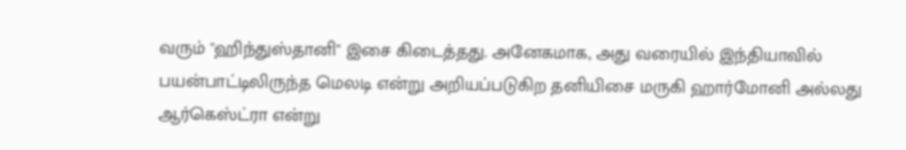வரும் "ஹிந்துஸ்தானி" இசை கிடைத்தது. அனேகமாக, அது வரையில் இந்தியாவில் பயன்பாட்டிலிருந்த மெலடி என்று அறியப்படுகிற தனியிசை மருகி ஹார்மோனி அல்லது ஆர்கெஸ்ட்ரா என்று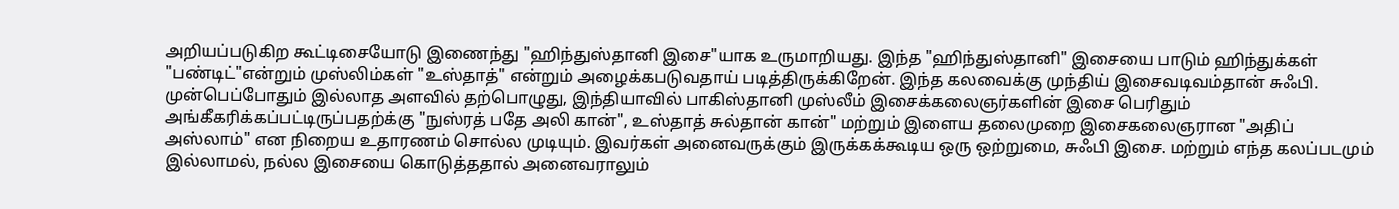அறியப்படுகிற கூட்டிசையோடு இணைந்து "ஹிந்துஸ்தானி இசை"யாக உருமாறியது. இந்த "ஹிந்துஸ்தானி" இசையை பாடும் ஹிந்துக்கள் "பண்டிட்"என்றும் முஸ்லிம்கள் "உஸ்தாத்" என்றும் அழைக்கபடுவதாய் படித்திருக்கிறேன். இந்த கலவைக்கு முந்திய் இசைவடிவம்தான் சுஃபி.
முன்பெப்போதும் இல்லாத அளவில் தற்பொழுது, இந்தியாவில் பாகிஸ்தானி முஸ்லீம் இசைக்கலைஞர்களின் இசை பெரிதும் அங்கீகரிக்கப்பட்டிருப்பதற்க்கு "நுஸ்ரத் பதே அலி கான்", உஸ்தாத் சுல்தான் கான்" மற்றும் இளைய தலைமுறை இசைகலைஞரான "அதிப் அஸ்லாம்" என நிறைய உதாரணம் சொல்ல முடியும். இவர்கள் அனைவருக்கும் இருக்கக்கூடிய ஒரு ஒற்றுமை, சுஃபி இசை. மற்றும் எந்த கலப்படமும் இல்லாமல், நல்ல இசையை கொடுத்ததால் அனைவராலும்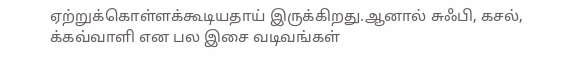ஏற்றுக்கொள்ளக்கூடியதாய் இருக்கிறது.ஆனால் சுஃபி, கசல், க்கவ்வாளி என பல இசை வடிவங்கள்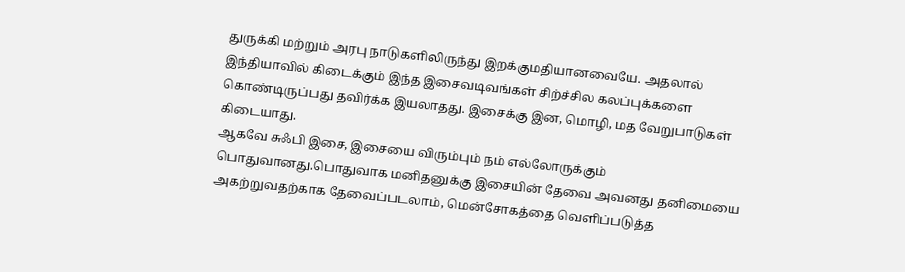துருக்கி மற்றும் அரபு நாடுகளிலிருந்து இறக்குமதியானவையே. அதலால் இந்தியாவில் கிடைக்கும் இந்த இசைவடிவங்கள் சிற்ச்சில கலப்புக்களை கொண்டிருப்பது தவிர்க்க இயலாதது. இசைக்கு இன, மொழி, மத வேறுபாடுகள் கிடையாது.
ஆகவே சுஃபி இசை, இசையை விரும்பும் நம் எல்லோருக்கும் பொதுவானது.பொதுவாக மனிதனுக்கு இசையின் தேவை அவனது தனிமையை அகற்றுவதற்காக தேவைப்படலாம், மென்சோகத்தை வெளிப்படுத்த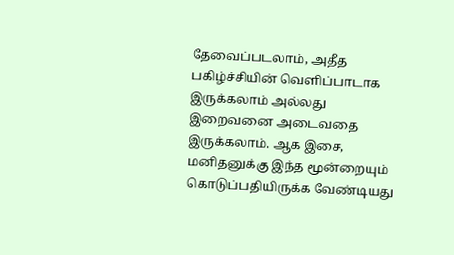தேவைப்படலாம், அதீத பகிழ்ச்சியின் வெளிப்பாடாக இருக்கலாம் அல்லது இறைவனை அடைவதை இருக்கலாம். ஆக இசை, மனிதனுக்கு இந்த மூன்றையும் கொடுப்பதியிருக்க வேண்டியது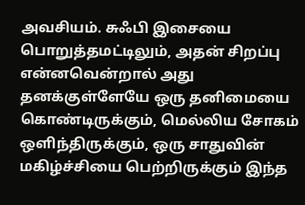அவசியம். சுஃபி இசையை பொறுத்தமட்டிலும், அதன் சிறப்பு என்னவென்றால் அது தனக்குள்ளேயே ஒரு தனிமையை கொண்டிருக்கும், மெல்லிய சோகம் ஒளிந்திருக்கும், ஒரு சாதுவின் மகிழ்ச்சியை பெற்றிருக்கும் இந்த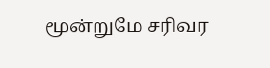மூன்றுமே சரிவர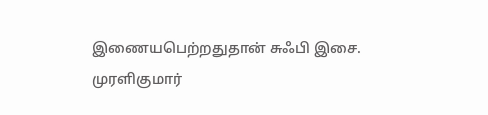இணையபெற்றதுதான் சுஃபி இசை.
முரளிகுமார்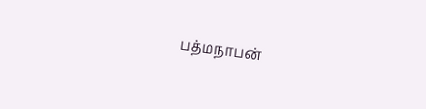பத்மநாபன்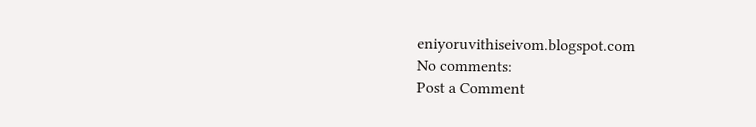eniyoruvithiseivom.blogspot.com
No comments:
Post a Comment